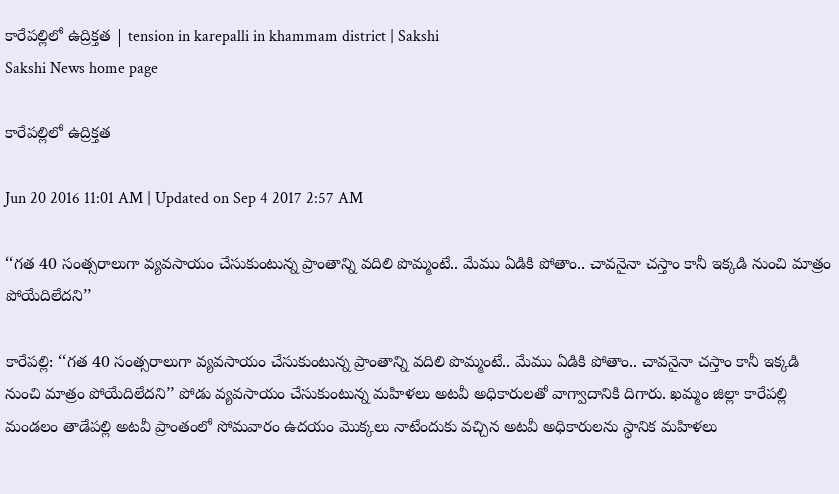కారేపల్లిలో ఉద్రిక్తత | tension in karepalli in khammam district | Sakshi
Sakshi News home page

కారేపల్లిలో ఉద్రిక్తత

Jun 20 2016 11:01 AM | Updated on Sep 4 2017 2:57 AM

‘‘గత 40 సంత్సరాలుగా వ్యవసాయం చేసుకుంటున్న ప్రాంతాన్ని వదిలి పొమ్మంటే.. మేము ఏడికి పోతాం.. చావనైనా చస్తాం కానీ ఇక్కడి నుంచి మాత్రం పోయేదిలేదని’’

కారేపల్లి: ‘‘గత 40 సంత్సరాలుగా వ్యవసాయం చేసుకుంటున్న ప్రాంతాన్ని వదిలి పొమ్మంటే.. మేము ఏడికి పోతాం.. చావనైనా చస్తాం కానీ ఇక్కడి నుంచి మాత్రం పోయేదిలేదని’’ పోడు వ్యవసాయం చేసుకుంటున్న మహిళలు అటవీ అధికారులతో వాగ్వాదానికి దిగారు. ఖమ్మం జిల్లా కారేపల్లి మండలం తాడేపల్లి అటవీ ప్రాంతంలో సోమవారం ఉదయం మొక్కలు నాటేందుకు వచ్చిన అటవీ అధికారులను స్థానిక మహిళలు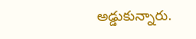అడ్డుకున్నారు.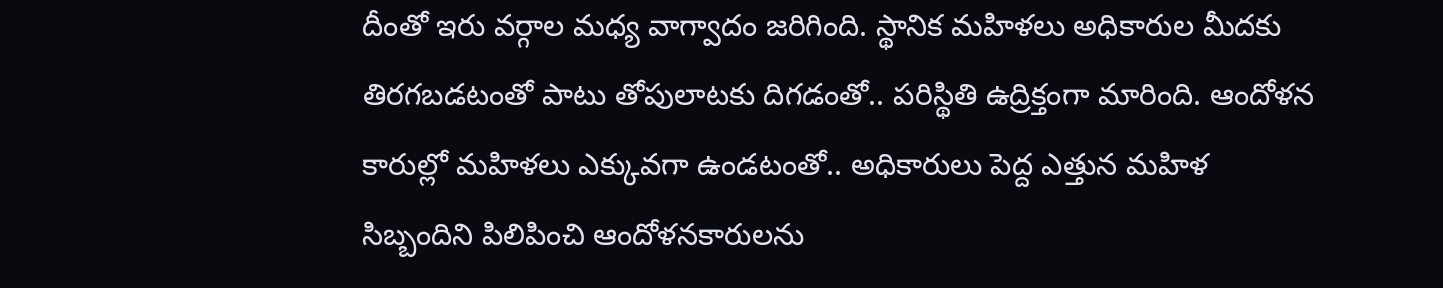దీంతో ఇరు వర్గాల మధ్య వాగ్వాదం జరిగింది. స్థానిక మహిళలు అధికారుల మీదకు తిరగబడటంతో పాటు తోపులాటకు దిగడంతో.. పరిస్థితి ఉద్రిక్తంగా మారింది. ఆందోళన కారుల్లో మహిళలు ఎక్కువగా ఉండటంతో.. అధికారులు పెద్ద ఎత్తున మహిళ సిబ్బందిని పిలిపించి ఆందోళనకారులను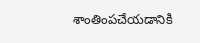శాంతింపచేయడానికి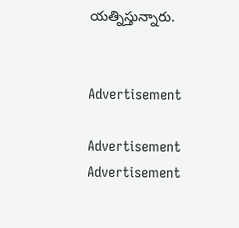యత్నిస్తున్నారు.


Advertisement

Advertisement
Advertisement